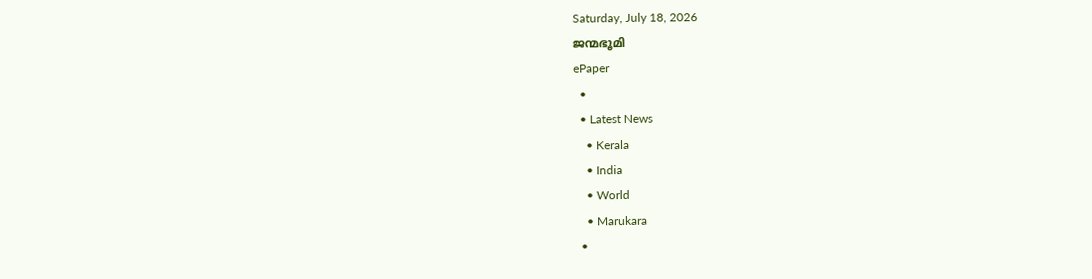Saturday, July 18, 2026
ജന്മഭൂമി
ePaper
  •
  • Latest News
    • Kerala
    • India
    • World
    • Marukara
  •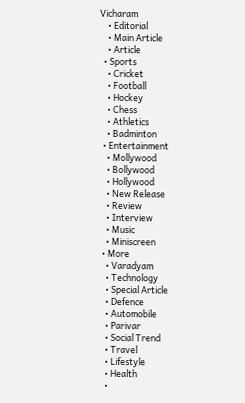Vicharam
    • Editorial
    • Main Article
    • Article
  • Sports
    • Cricket
    • Football
    • Hockey
    • Chess
    • Athletics
    • Badminton
  • Entertainment
    • Mollywood
    • Bollywood
    • Hollywood
    • New Release
    • Review
    • Interview
    • Music
    • Miniscreen
  • More
    • Varadyam
    • Technology
    • Special Article
    • Defence
    • Automobile
    • Parivar
    • Social Trend
    • Travel
    • Lifestyle
    • Health
    •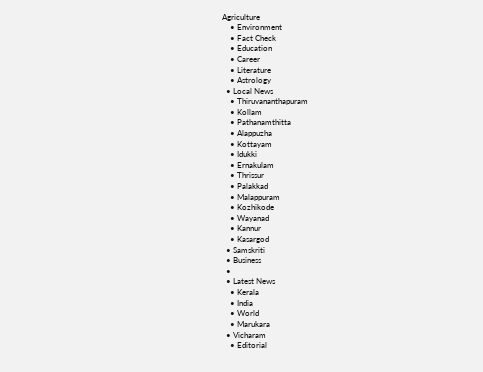Agriculture
    • Environment
    • Fact Check
    • Education
    • Career
    • Literature
    • Astrology
  • Local News
    • Thiruvananthapuram
    • Kollam
    • Pathanamthitta
    • Alappuzha
    • Kottayam
    • Idukki
    • Ernakulam
    • Thrissur
    • Palakkad
    • Malappuram
    • Kozhikode
    • Wayanad
    • Kannur
    • Kasargod
  • Samskriti
  • Business
  •
  • Latest News
    • Kerala
    • India
    • World
    • Marukara
  • Vicharam
    • Editorial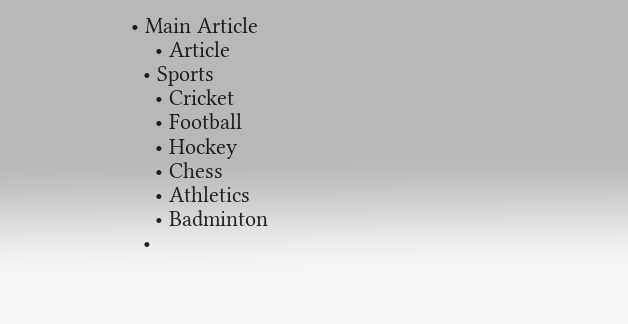• Main Article
    • Article
  • Sports
    • Cricket
    • Football
    • Hockey
    • Chess
    • Athletics
    • Badminton
  •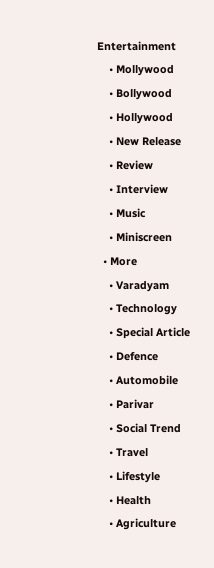Entertainment
    • Mollywood
    • Bollywood
    • Hollywood
    • New Release
    • Review
    • Interview
    • Music
    • Miniscreen
  • More
    • Varadyam
    • Technology
    • Special Article
    • Defence
    • Automobile
    • Parivar
    • Social Trend
    • Travel
    • Lifestyle
    • Health
    • Agriculture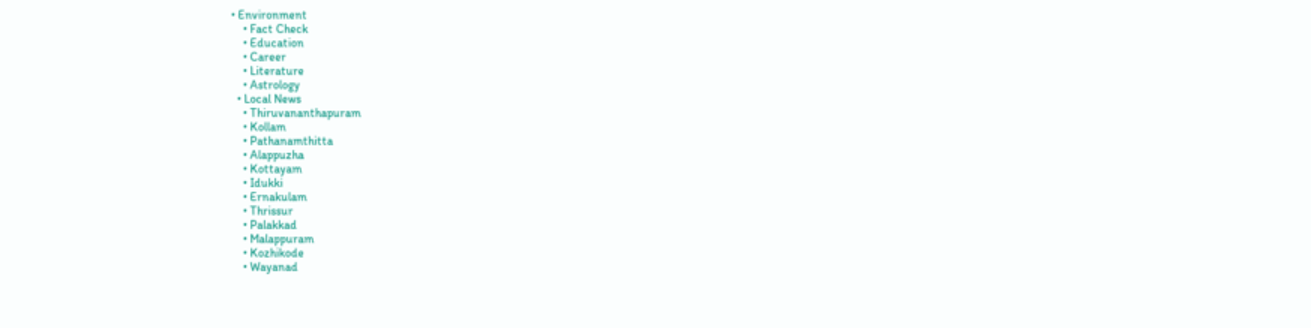• Environment
    • Fact Check
    • Education
    • Career
    • Literature
    • Astrology
  • Local News
    • Thiruvananthapuram
    • Kollam
    • Pathanamthitta
    • Alappuzha
    • Kottayam
    • Idukki
    • Ernakulam
    • Thrissur
    • Palakkad
    • Malappuram
    • Kozhikode
    • Wayanad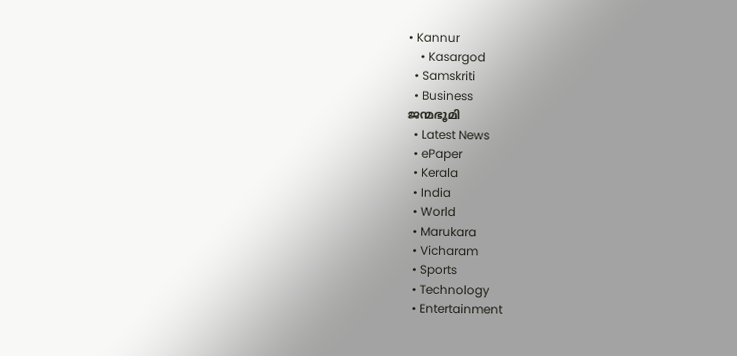• Kannur
    • Kasargod
  • Samskriti
  • Business
ജന്മഭൂമി
  • Latest News
  • ePaper
  • Kerala
  • India
  • World
  • Marukara
  • Vicharam
  • Sports
  • Technology
  • Entertainment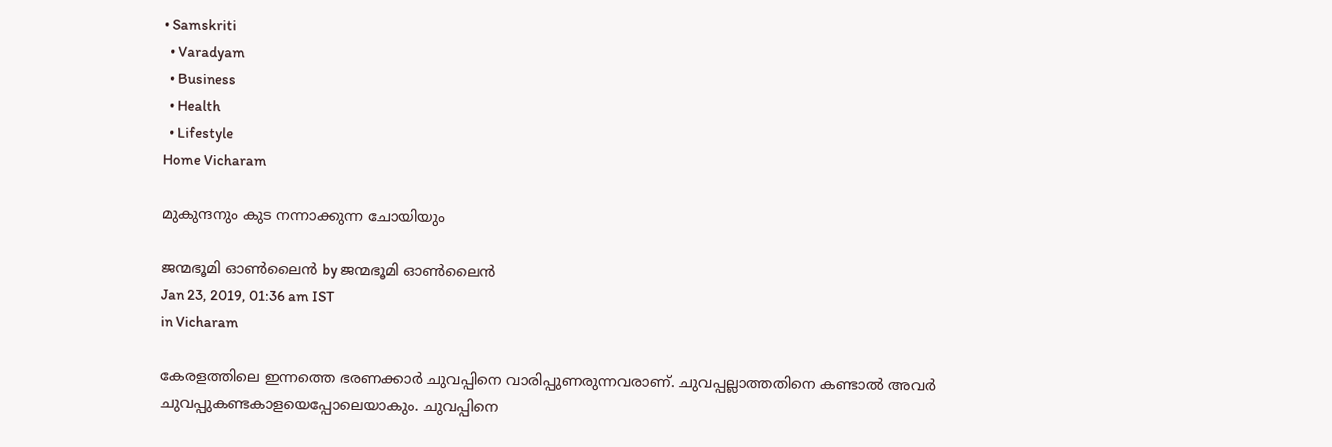• Samskriti
  • Varadyam
  • Business
  • Health
  • Lifestyle
Home Vicharam

മുകുന്ദനും കുട നന്നാക്കുന്ന ചോയിയും

ജന്മഭൂമി ഓണ്‍ലൈന്‍ by ജന്മഭൂമി ഓണ്‍ലൈന്‍
Jan 23, 2019, 01:36 am IST
in Vicharam

കേരളത്തിലെ ഇന്നത്തെ ഭരണക്കാര്‍ ചുവപ്പിനെ വാരിപ്പുണരുന്നവരാണ്. ചുവപ്പല്ലാത്തതിനെ കണ്ടാല്‍ അവര്‍ ചുവപ്പുകണ്ടകാളയെപ്പോലെയാകും. ചുവപ്പിനെ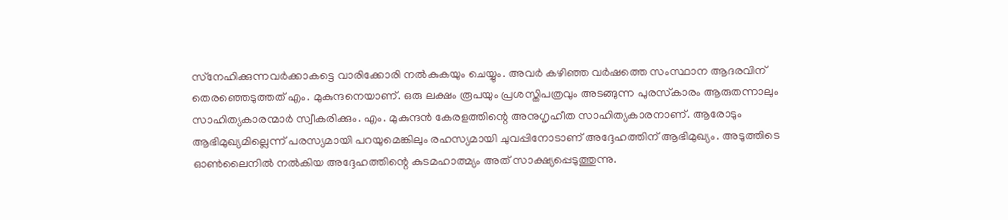സ്‌നേഹിക്കുന്നവര്‍ക്കാകട്ടെ വാരിക്കോരി നല്‍കുകയും ചെയ്യും. അവര്‍ കഴിഞ്ഞ വര്‍ഷത്തെ സംസ്ഥാന ആദരവിന് തെരഞ്ഞെടുത്തത് എം. മുകുന്ദനെയാണ്. ഒരു ലക്ഷം രൂപയും പ്രശസ്തിപത്രവും അടങ്ങുന്ന പുരസ്‌കാരം ആരുതന്നാലും സാഹിത്യകാരന്മാര്‍ സ്വീകരിക്കും. എം. മുകുന്ദന്‍ കേരളത്തിന്റെ അനുഗൃഹീത സാഹിത്യകാരനാണ്. ആരോടും ആഭിമുഖ്യമില്ലെന്ന് പരസ്യമായി പറയുമെങ്കിലും രഹസ്യമായി ചുവപ്പിനോടാണ് അദ്ദേഹത്തിന് ആഭിമുഖ്യം. അടുത്തിടെ ഓണ്‍ലൈനില്‍ നല്‍കിയ അദ്ദേഹത്തിന്റെ കുടമഹാത്മ്യം അത് സാക്ഷ്യപ്പെടുത്തുന്നു.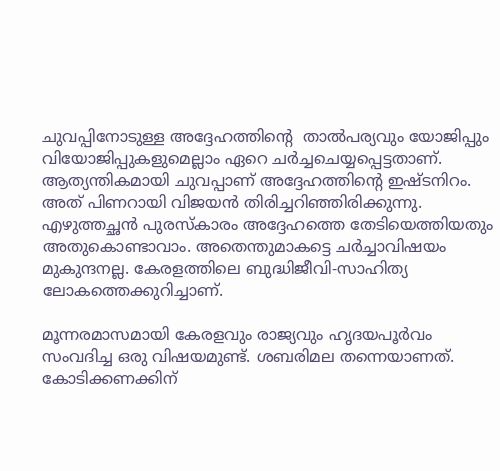ചുവപ്പിനോടുള്ള അദ്ദേഹത്തിന്റെ  താല്‍പര്യവും യോജിപ്പും വിയോജിപ്പുകളുമെല്ലാം ഏറെ ചര്‍ച്ചചെയ്യപ്പെട്ടതാണ്. ആത്യന്തികമായി ചുവപ്പാണ് അദ്ദേഹത്തിന്റെ ഇഷ്ടനിറം. അത് പിണറായി വിജയന്‍ തിരിച്ചറിഞ്ഞിരിക്കുന്നു. എഴുത്തച്ഛന്‍ പുരസ്‌കാരം അദ്ദേഹത്തെ തേടിയെത്തിയതും അതുകൊണ്ടാവാം. അതെന്തുമാകട്ടെ ചര്‍ച്ചാവിഷയം മുകുന്ദനല്ല. കേരളത്തിലെ ബുദ്ധിജീവി-സാഹിത്യ ലോകത്തെക്കുറിച്ചാണ്.

മൂന്നരമാസമായി കേരളവും രാജ്യവും ഹൃദയപൂര്‍വം സംവദിച്ച ഒരു വിഷയമുണ്ട്. ശബരിമല തന്നെയാണത്. കോടിക്കണക്കിന്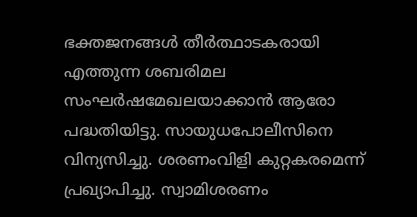ഭക്തജനങ്ങള്‍ തീര്‍ത്ഥാടകരായി എത്തുന്ന ശബരിമല സംഘര്‍ഷമേഖലയാക്കാന്‍ ആരോ പദ്ധതിയിട്ടു. സായുധപോലീസിനെ വിന്യസിച്ചു. ശരണംവിളി കുറ്റകരമെന്ന് പ്രഖ്യാപിച്ചു. സ്വാമിശരണം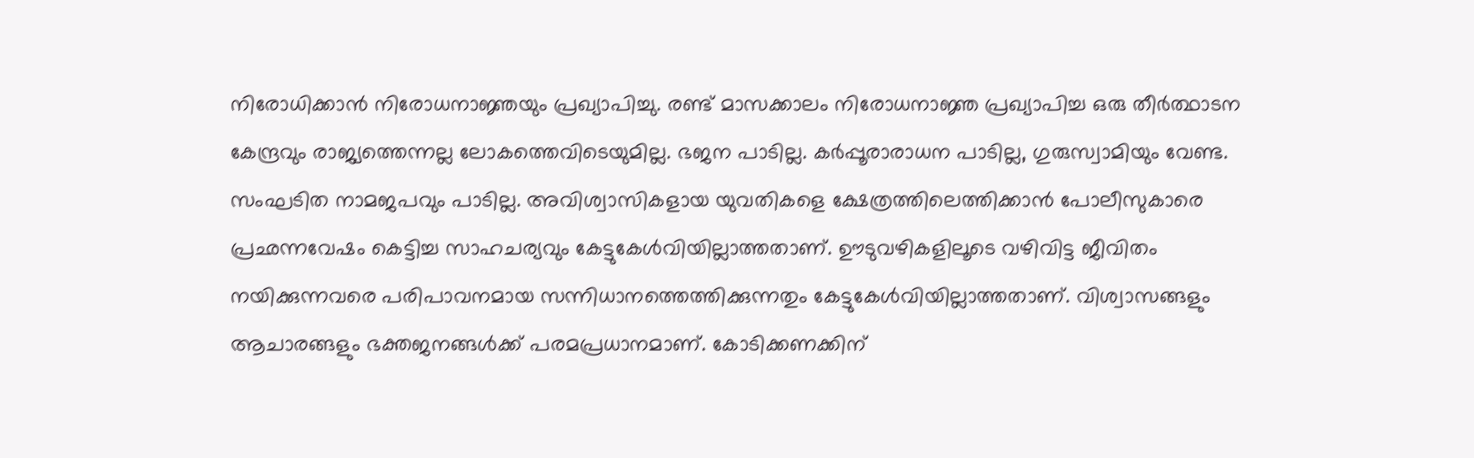നിരോധിക്കാന്‍ നിരോധനാജ്ഞയും പ്രഖ്യാപിച്ചു. രണ്ട് മാസക്കാലം നിരോധനാജ്ഞ പ്രഖ്യാപിച്ച ഒരു തീര്‍ത്ഥാടന കേന്ദ്രവും രാജ്യത്തെന്നല്ല ലോകത്തെവിടെയുമില്ല. ഭജന പാടില്ല. കര്‍പ്പൂരാരാധന പാടില്ല, ഗുരുസ്വാമിയും വേണ്ട. സംഘടിത നാമജപവും പാടില്ല. അവിശ്വാസികളായ യുവതികളെ ക്ഷേത്രത്തിലെത്തിക്കാന്‍ പോലീസുകാരെ പ്രഛന്നവേഷം കെട്ടിച്ച സാഹചര്യവും കേട്ടുകേള്‍വിയില്ലാത്തതാണ്. ഊടുവഴികളിലൂടെ വഴിവിട്ട ജീവിതം നയിക്കുന്നവരെ പരിപാവനമായ സന്നിധാനത്തെത്തിക്കുന്നതും കേട്ടുകേള്‍വിയില്ലാത്തതാണ്. വിശ്വാസങ്ങളും ആചാരങ്ങളും ഭക്തജനങ്ങള്‍ക്ക് പരമപ്രധാനമാണ്. കോടിക്കണക്കിന്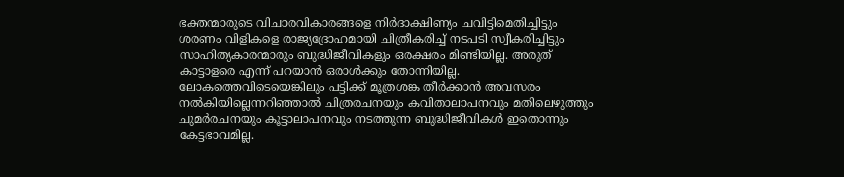ഭക്തന്മാരുടെ വിചാരവികാരങ്ങളെ നിര്‍ദാക്ഷിണ്യം ചവിട്ടിമെതിച്ചിട്ടും ശരണം വിളികളെ രാജ്യദ്രോഹമായി ചിത്രീകരിച്ച് നടപടി സ്വീകരിച്ചിട്ടും സാഹിത്യകാരന്മാരും ബുദ്ധിജീവികളും ഒരക്ഷരം മിണ്ടിയില്ല. അരുത് കാട്ടാളരെ എന്ന് പറയാന്‍ ഒരാള്‍ക്കും തോന്നിയില്ല. ലോകത്തെവിടെയെങ്കിലും പട്ടിക്ക് മൂത്രശങ്ക തീര്‍ക്കാന്‍ അവസരം നല്‍കിയില്ലെന്നറിഞ്ഞാല്‍ ചിത്രരചനയും കവിതാലാപനവും മതിലെഴുത്തും ചുമര്‍രചനയും കൂട്ടാലാപനവും നടത്തുന്ന ബുദ്ധിജീവികള്‍ ഇതൊന്നും കേട്ടഭാവമില്ല.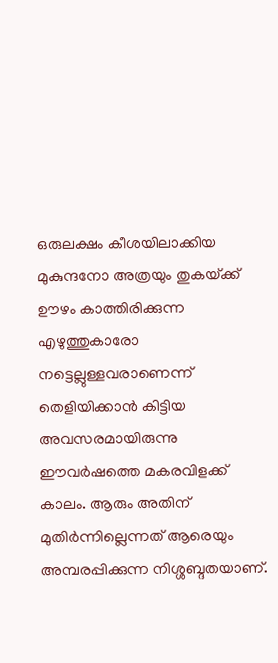ഒരുലക്ഷം കീശയിലാക്കിയ മുകുന്ദനോ അത്രയും തുകയ്‌ക്ക് ഊഴം കാത്തിരിക്കുന്ന എഴുത്തുകാരോ നട്ടെല്ലുള്ളവരാണെന്ന് തെളിയിക്കാന്‍ കിട്ടിയ അവസരമായിരുന്നു ഈവര്‍ഷത്തെ മകരവിളക്ക് കാലം. ആരും അതിന് മുതിര്‍ന്നില്ലെന്നത് ആരെയും അമ്പരപ്പിക്കുന്ന നിശ്ശബ്ദതയാണ്.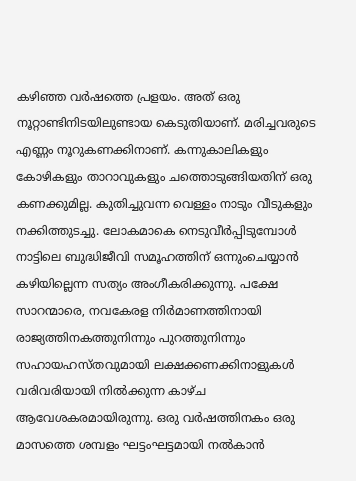കഴിഞ്ഞ വര്‍ഷത്തെ പ്രളയം. അത് ഒരു നൂറ്റാണ്ടിനിടയിലുണ്ടായ കെടുതിയാണ്. മരിച്ചവരുടെ എണ്ണം നൂറുകണക്കിനാണ്. കന്നുകാലികളും കോഴികളും താറാവുകളും ചത്തൊടുങ്ങിയതിന് ഒരു കണക്കുമില്ല. കുതിച്ചുവന്ന വെള്ളം നാടും വീടുകളും നക്കിത്തുടച്ചു. ലോകമാകെ നെടുവീര്‍പ്പിടുമ്പോള്‍ നാട്ടിലെ ബുദ്ധിജീവി സമൂഹത്തിന് ഒന്നുംചെയ്യാന്‍ കഴിയില്ലെന്ന സത്യം അംഗീകരിക്കുന്നു. പക്ഷേ സാറന്മാരെ, നവകേരള നിര്‍മാണത്തിനായി രാജ്യത്തിനകത്തുനിന്നും പുറത്തുനിന്നും സഹായഹസ്തവുമായി ലക്ഷക്കണക്കിനാളുകള്‍ വരിവരിയായി നില്‍ക്കുന്ന കാഴ്ച ആവേശകരമായിരുന്നു. ഒരു വര്‍ഷത്തിനകം ഒരു മാസത്തെ ശമ്പളം ഘട്ടംഘട്ടമായി നല്‍കാന്‍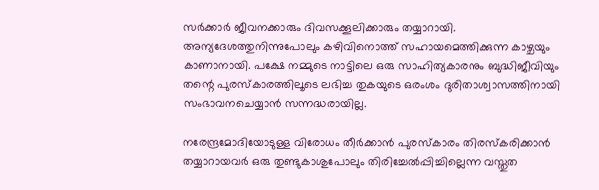സര്‍ക്കാര്‍ ജീവനക്കാരും ദിവസക്കൂലിക്കാരും തയ്യാറായി. അന്യദേശത്തുനിന്നുപോലും കഴിവിനൊത്ത് സഹായമെത്തിക്കുന്ന കാഴ്ചയും കാണാനായി. പക്ഷേ നമ്മുടെ നാട്ടിലെ ഒരു സാഹിത്യകാരനും ബുദ്ധിജീവിയും തന്റെ പുരസ്‌കാരത്തിലൂടെ ലഭിച്ച തുകയുടെ ഒരംശം ദുരിതാശ്വാസത്തിനായി സംഭാവനചെയ്യാന്‍ സന്നദ്ധരായില്ല.

നരേന്ദ്രമോദിയോടുള്ള വിരോധം തീര്‍ക്കാന്‍ പുരസ്‌കാരം തിരസ്‌കരിക്കാന്‍ തയ്യാറായവര്‍ ഒരു തുണ്ടുകാശുപോലും തിരിച്ചേല്‍പ്പിച്ചില്ലെന്ന വസ്തുത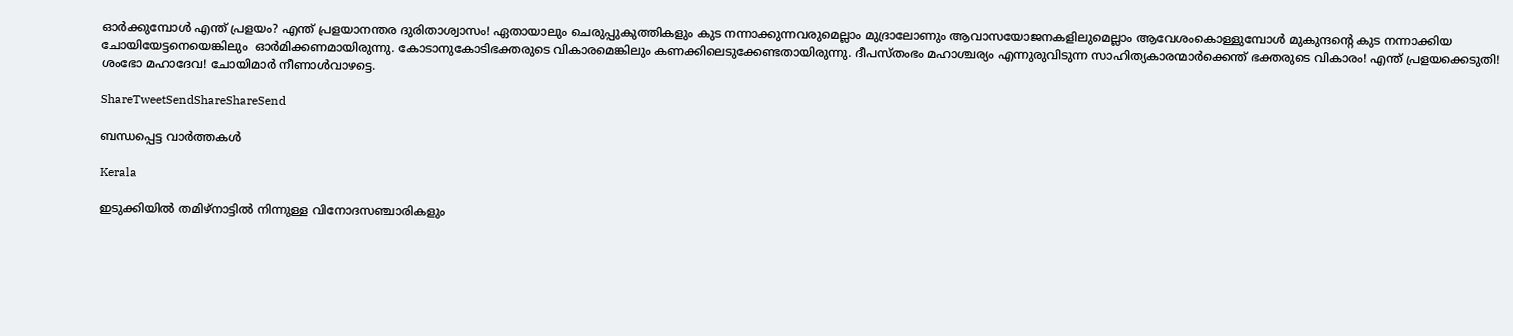ഓര്‍ക്കുമ്പോള്‍ എന്ത് പ്രളയം? എന്ത് പ്രളയാനന്തര ദുരിതാശ്വാസം! ഏതായാലും ചെരുപ്പുകുത്തികളും കുട നന്നാക്കുന്നവരുമെല്ലാം മുദ്രാലോണും ആവാസയോജനകളിലുമെല്ലാം ആവേശംകൊള്ളുമ്പോള്‍ മുകുന്ദന്റെ കുട നന്നാക്കിയ ചോയിയേട്ടനെയെങ്കിലും  ഓര്‍മിക്കണമായിരുന്നു. കോടാനുകോടിഭക്തരുടെ വികാരമെങ്കിലും കണക്കിലെടുക്കേണ്ടതായിരുന്നു. ദീപസ്തംഭം മഹാശ്ചര്യം എന്നുരുവിടുന്ന സാഹിത്യകാരന്മാര്‍ക്കെന്ത് ഭക്തരുടെ വികാരം! എന്ത് പ്രളയക്കെടുതി! ശംഭോ മഹാദേവ! ചോയിമാര്‍ നീണാള്‍വാഴട്ടെ.

ShareTweetSendShareShareSend

ബന്ധപ്പെട്ട വാര്‍ത്തകള്‍

Kerala

ഇടുക്കിയില്‍ തമിഴ്‌നാട്ടില്‍ നിന്നുള്ള വിനോദസഞ്ചാരികളും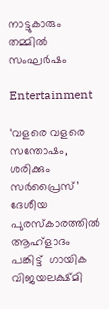നാട്ടുകാരും തമ്മില്‍ സംഘര്‍ഷം

Entertainment

‘വളരെ വളരെ സന്തോഷം,  ശരിക്കും സര്‍പ്രൈസ്’ ദേശീയ പുരസ്‌കാരത്തില്‍ ആഹ്‌ളാദം പങ്കിട്ട്  ഗായിക വിജയലക്ഷ്മി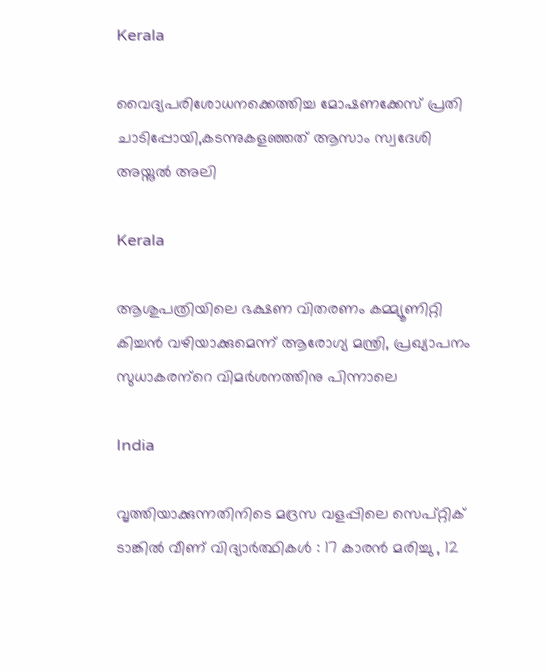Kerala

വൈദ്യപരിശോധനക്കെത്തിച്ച മോഷണക്കേസ് പ്രതി ചാടിപ്പോയി,കടന്നുകളഞ്ഞത് ആസാം സ്വദേശി അയ്നുല്‍ അലി

Kerala

ആശുപത്രിയിലെ ഭക്ഷണ വിതരണം കമ്മ്യൂണിറ്റി കിച്ചന്‍ വഴിയാക്കുമെന്ന് ആരോഗ്യ മന്ത്രി, പ്രഖ്യാപനം സുധാകരന്‌റെ വിമര്‍ശനത്തിനു പിന്നാലെ

India

വൃത്തിയാക്കുന്നതിനിടെ മദ്രസ വളപ്പിലെ സെപ്റ്റിക് ടാങ്കിൽ വീണ് വിദ്യാർത്ഥികൾ : 17 കാരൻ മരിച്ചു , 12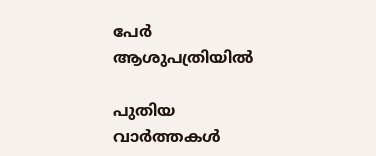പേർ ആശുപത്രിയിൽ

പുതിയ വാര്‍ത്തകള്‍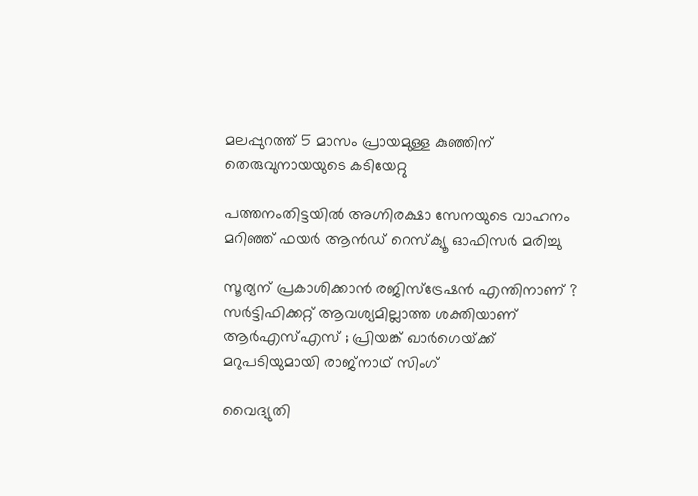മലപ്പുറത്ത് 5 മാസം പ്രായമുള്ള കുഞ്ഞിന് തെരുവുനായയുടെ കടിയേറ്റു

പത്തനംതിട്ടയില്‍ അഗ്നിരക്ഷാ സേനയുടെ വാഹനം മറിഞ്ഞ് ഫയര്‍ ആന്‍ഡ് റെസ്‌ക്യൂ ഓഫിസര്‍ മരിച്ചു

സൂര്യന് പ്രകാശിക്കാൻ രജിസ്ട്രേഷൻ എന്തിനാണ് ? സർട്ടിഫിക്കറ്റ് ആവശ്യമില്ലാത്ത ശക്തിയാണ് ആർ‌എസ്‌എസ് ; പ്രിയങ്ക് ഖാർഗെയ്‌ക്ക് മറുപടിയുമായി രാജ്‌നാഥ് സിംഗ്

വൈദ്യുതി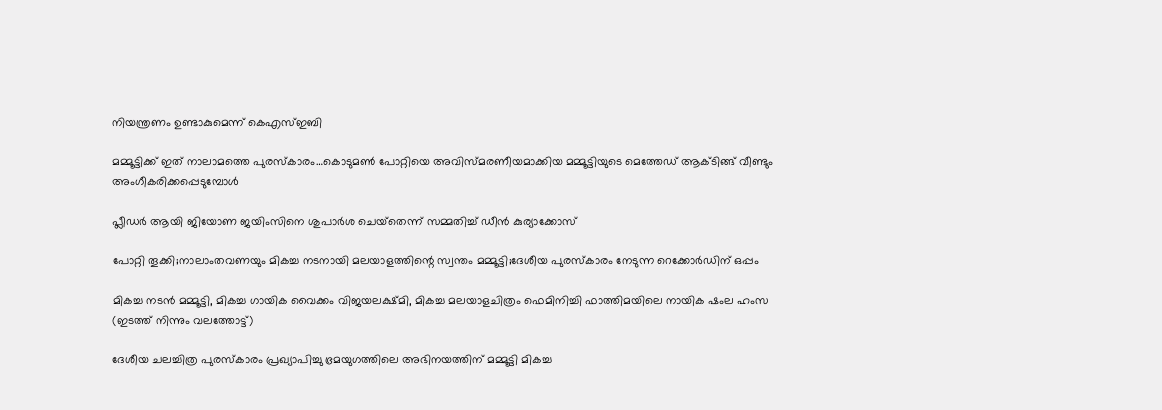നിയന്ത്രണം ഉണ്ടാകുമെന്ന് കെഎസ്ഇബി

മമ്മൂട്ടിക്ക് ഇത് നാലാമത്തെ പുരസ്കാരം…കൊടുമണ്‍ പോറ്റിയെ അവിസ്മരണീയമാക്കിയ മമ്മൂട്ടിയുടെ മെത്തേഡ് ആക്ടിങ്ങ് വീണ്ടും അംഗീകരിക്കപ്പെടുമ്പോള്‍

പ്ലീഡര്‍ ആയി ജിയോണ ജയിംസിനെ ശുപാര്‍ശ ചെയ്‌തെന്ന് സമ്മതിച്ച് ഡീന്‍ കുര്യാക്കോസ്

പോറ്റി തൂക്കി;നാലാംതവണയും മികച്ച നടനായി മലയാളത്തിന്റെ സ്വന്തം മമ്മൂട്ടി;ദേശീയ പുരസ്കാരം നേടുന്ന റെക്കോർഡിന് ഒപ്പം

മികച്ച നടന്‍ മമ്മൂട്ടി, മികച്ച ഗായിക വൈക്കം വിജയലക്ഷ്മി, മികച്ച മലയാളചിത്രം ഫെമിനിച്ചി ഫാത്തിമയിലെ നായിക ഷംല ഹംസ (ഇടത്ത് നിന്നും വലത്തോട്ട്)

ദേശീയ ചലച്ചിത്ര പുരസ്കാരം പ്രഖ്യാപിച്ചു ഭ്രമയുഗത്തിലെ അഭിനയത്തിന് മമ്മൂട്ടി മികച്ച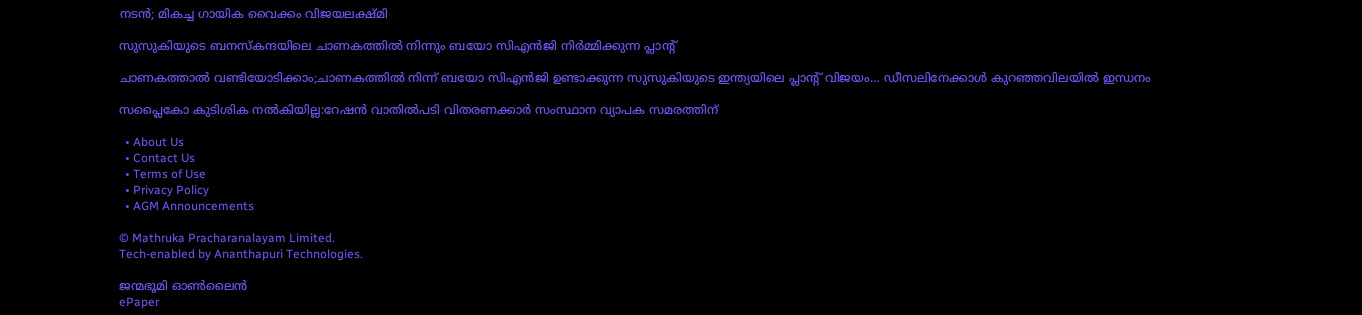നടന്‍; മികച്ച ഗായിക വൈക്കം വിജയലക്ഷ്മി

സുസുകിയുടെ ബനസ്കന്ദയിലെ ചാണകത്തില്‍ നിന്നും ബയോ സിഎന്‍ജി നിര്‍മ്മിക്കുന്ന പ്ലാന്‍റ്

ചാണകത്താല്‍ വണ്ടിയോടിക്കാം;ചാണകത്തില്‍ നിന്ന് ബയോ സിഎന്‍ജി ഉണ്ടാക്കുന്ന സുസുകിയുടെ ഇന്ത്യയിലെ പ്ലാന്‍റ് വിജയം… ഡീസലിനേക്കാള്‍ കുറഞ്ഞവിലയില്‍ ഇന്ധനം

സപ്ലൈകോ കുടിശിക നല്‍കിയില്ല:റേഷന്‍ വാതില്‍പടി വിതരണക്കാര്‍ സംസ്ഥാന വ്യാപക സമരത്തിന്

  • About Us
  • Contact Us
  • Terms of Use
  • Privacy Policy
  • AGM Announcements

© Mathruka Pracharanalayam Limited.
Tech-enabled by Ananthapuri Technologies.

ജന്മഭൂമി ഓണ്‍ലൈന്‍
ePaper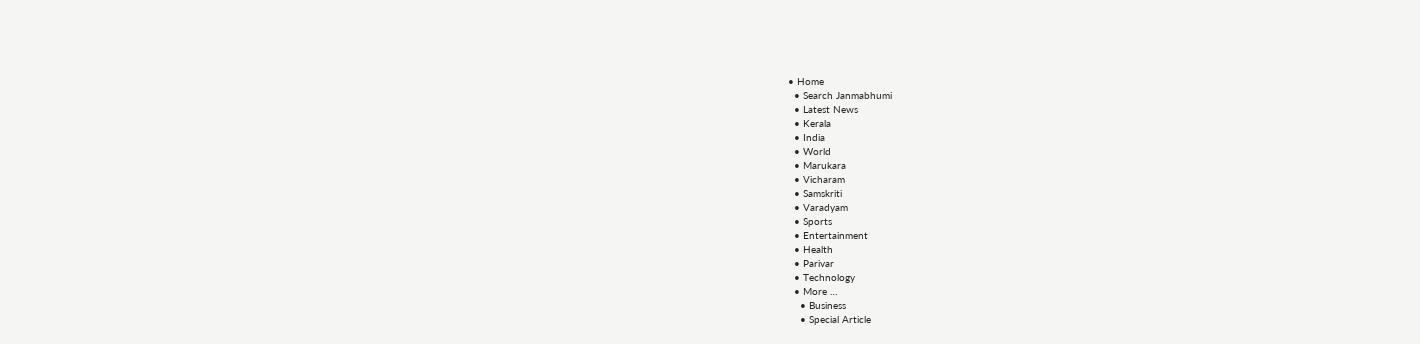• Home
  • Search Janmabhumi
  • Latest News
  • Kerala
  • India
  • World
  • Marukara
  • Vicharam
  • Samskriti
  • Varadyam
  • Sports
  • Entertainment
  • Health
  • Parivar
  • Technology
  • More …
    • Business
    • Special Article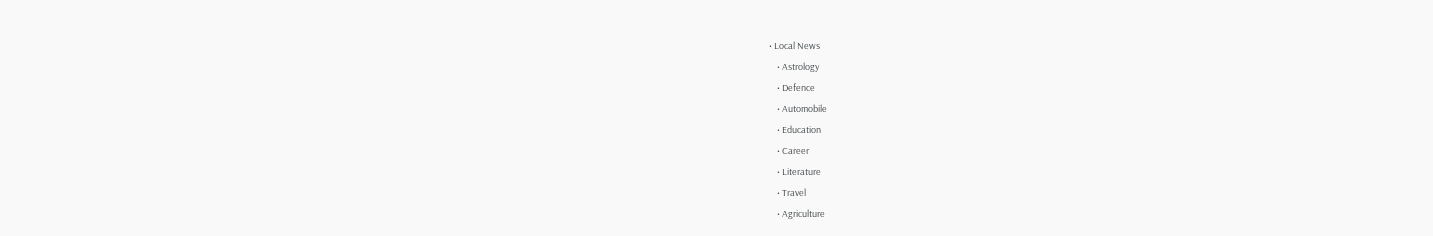• Local News
    • Astrology
    • Defence
    • Automobile
    • Education
    • Career
    • Literature
    • Travel
    • Agriculture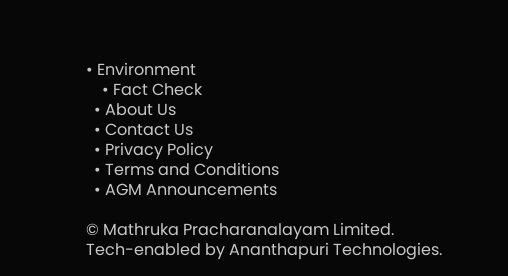• Environment
    • Fact Check
  • About Us
  • Contact Us
  • Privacy Policy
  • Terms and Conditions
  • AGM Announcements

© Mathruka Pracharanalayam Limited.
Tech-enabled by Ananthapuri Technologies.